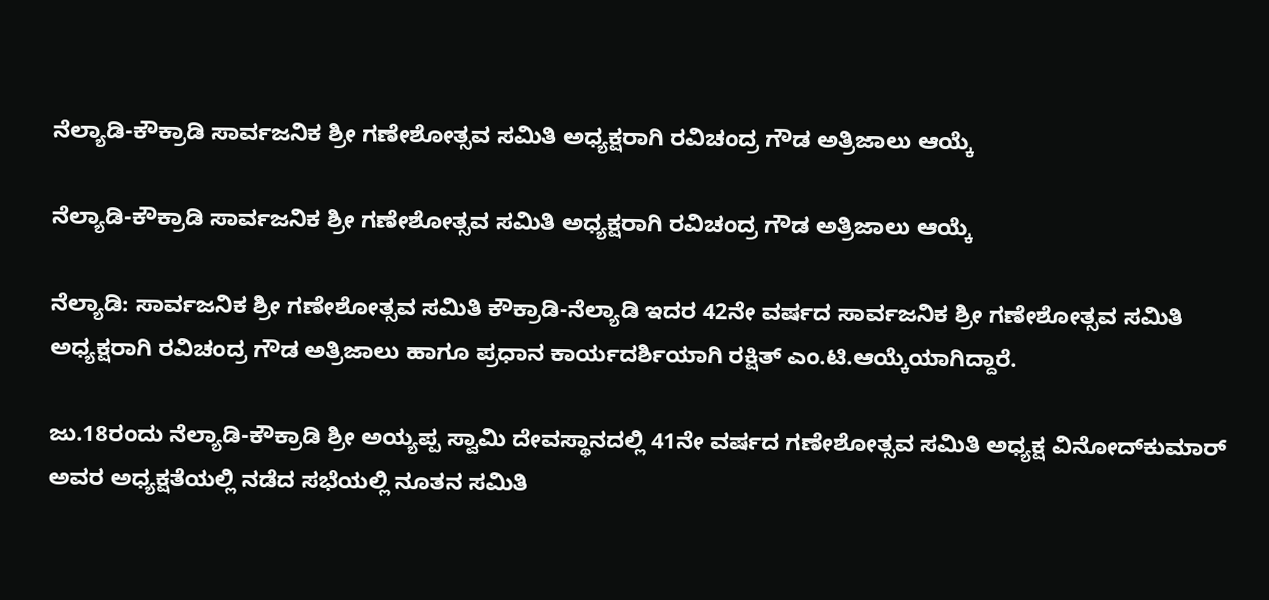ನೆಲ್ಯಾಡಿ-ಕೌಕ್ರಾಡಿ ಸಾರ್ವಜನಿಕ ಶ್ರೀ ಗಣೇಶೋತ್ಸವ ಸಮಿತಿ ಅಧ್ಯಕ್ಷರಾಗಿ ರವಿಚಂದ್ರ ಗೌಡ ಅತ್ರಿಜಾಲು ಆಯ್ಕೆ

ನೆಲ್ಯಾಡಿ-ಕೌಕ್ರಾಡಿ ಸಾರ್ವಜನಿಕ ಶ್ರೀ ಗಣೇಶೋತ್ಸವ ಸಮಿತಿ ಅಧ್ಯಕ್ಷರಾಗಿ ರವಿಚಂದ್ರ ಗೌಡ ಅತ್ರಿಜಾಲು ಆಯ್ಕೆ

ನೆಲ್ಯಾಡಿ: ಸಾರ್ವಜನಿಕ ಶ್ರೀ ಗಣೇಶೋತ್ಸವ ಸಮಿತಿ ಕೌಕ್ರಾಡಿ-ನೆಲ್ಯಾಡಿ ಇದರ 42ನೇ ವರ್ಷದ ಸಾರ್ವಜನಿಕ ಶ್ರೀ ಗಣೇಶೋತ್ಸವ ಸಮಿತಿ ಅಧ್ಯಕ್ಷರಾಗಿ ರವಿಚಂದ್ರ ಗೌಡ ಅತ್ರಿಜಾಲು ಹಾಗೂ ಪ್ರಧಾನ ಕಾರ್ಯದರ್ಶಿಯಾಗಿ ರಕ್ಷಿತ್ ಎಂ.ಟಿ.ಆಯ್ಕೆಯಾಗಿದ್ದಾರೆ.

ಜು.18ರಂದು ನೆಲ್ಯಾಡಿ-ಕೌಕ್ರಾಡಿ ಶ್ರೀ ಅಯ್ಯಪ್ಪ ಸ್ವಾಮಿ ದೇವಸ್ಥಾನದಲ್ಲಿ 41ನೇ ವರ್ಷದ ಗಣೇಶೋತ್ಸವ ಸಮಿತಿ ಅಧ್ಯಕ್ಷ ವಿನೋದ್‌ಕುಮಾರ್ ಅವರ ಅಧ್ಯಕ್ಷತೆಯಲ್ಲಿ ನಡೆದ ಸಭೆಯಲ್ಲಿ ನೂತನ ಸಮಿತಿ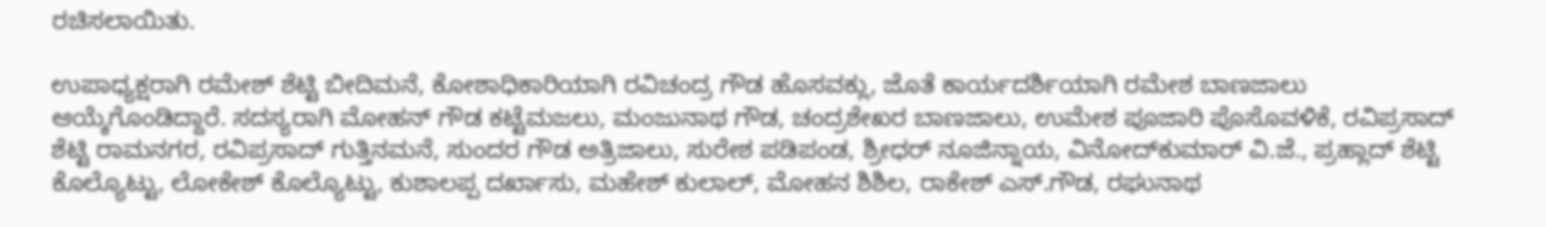ರಚಿಸಲಾಯಿತು.

ಉಪಾಧ್ಯಕ್ಷರಾಗಿ ರಮೇಶ್ ಶೆಟ್ಟಿ ಬೀದಿಮನೆ, ಕೋಶಾಧಿಕಾರಿಯಾಗಿ ರವಿಚಂದ್ರ ಗೌಡ ಹೊಸವಕ್ಲು, ಜೊತೆ ಕಾರ್ಯದರ್ಶಿಯಾಗಿ ರಮೇಶ ಬಾಣಜಾಲು ಆಯ್ಕೆಗೊಂಡಿದ್ದಾರೆ. ಸದಸ್ಯರಾಗಿ ಮೋಹನ್ ಗೌಡ ಕಟ್ಟೆಮಜಲು, ಮಂಜುನಾಥ ಗೌಡ, ಚಂದ್ರಶೇಖರ ಬಾಣಜಾಲು, ಉಮೇಶ ಪೂಜಾರಿ ಪೊಸೊವಳಿಕೆ, ರವಿಪ್ರಸಾದ್ ಶೆಟ್ಟಿ ರಾಮನಗರ, ರವಿಪ್ರಸಾದ್ ಗುತ್ತಿನಮನೆ, ಸುಂದರ ಗೌಡ ಅತ್ರಿಜಾಲು, ಸುರೇಶ ಪಡಿಪಂಡ, ಶ್ರೀಧರ್ ನೂಜಿನ್ನಾಯ, ವಿನೋದ್‌ಕುಮಾರ್ ವಿ.ಜೆ., ಪ್ರಹ್ಲಾದ್ ಶೆಟ್ಟಿ ಕೊಲ್ಯೊಟ್ಟು, ಲೋಕೇಶ್ ಕೊಲ್ಯೊಟ್ಟು, ಕುಶಾಲಪ್ಪ ದರ್ಖಾಸು, ಮಹೇಶ್ ಕುಲಾಲ್, ಮೋಹನ ಶಿಶಿಲ, ರಾಕೇಶ್ ಎಸ್.ಗೌಡ, ರಘುನಾಥ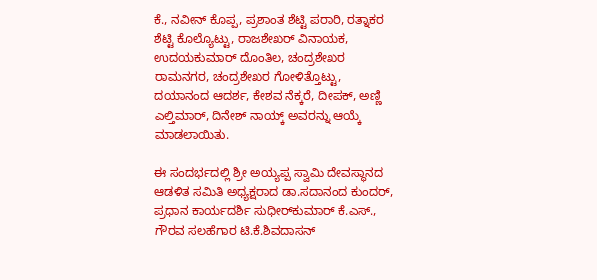ಕೆ., ನವೀನ್ ಕೊಪ್ಪ, ಪ್ರಶಾಂತ ಶೆಟ್ಟಿ ಪರಾರಿ, ರತ್ನಾಕರ ಶೆಟ್ಟಿ ಕೊಲ್ಯೊಟ್ಟು, ರಾಜಶೇಖರ್ ವಿನಾಯಕ, ಉದಯಕುಮಾರ್ ದೊಂತಿಲ, ಚಂದ್ರಶೇಖರ ರಾಮನಗರ, ಚಂದ್ರಶೇಖರ ಗೋಳಿತ್ತೊಟ್ಟು, ದಯಾನಂದ ಆದರ್ಶ, ಕೇಶವ ನೆಕ್ಕರೆ, ದೀಪಕ್, ಅಣ್ಣಿ ಎಲ್ತಿಮಾರ್, ದಿನೇಶ್ ನಾಯ್ಕ್ ಅವರನ್ನು ಆಯ್ಕೆ ಮಾಡಲಾಯಿತು.

ಈ ಸಂದರ್ಭದಲ್ಲಿ ಶ್ರೀ ಅಯ್ಯಪ್ಪ ಸ್ವಾಮಿ ದೇವಸ್ಥಾನದ ಆಡಳಿತ ಸಮಿತಿ ಅಧ್ಯಕ್ಷರಾದ ಡಾ.ಸದಾನಂದ ಕುಂದರ್, ಪ್ರಧಾನ ಕಾರ್ಯದರ್ಶಿ ಸುಧೀರ್‌ಕುಮಾರ್ ಕೆ.ಎಸ್., ಗೌರವ ಸಲಹೆಗಾರ ಟಿ.ಕೆ.ಶಿವದಾಸನ್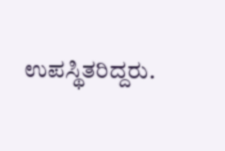ಉಪಸ್ಥಿತರಿದ್ದರು.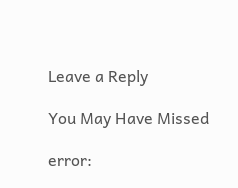Leave a Reply

You May Have Missed

error: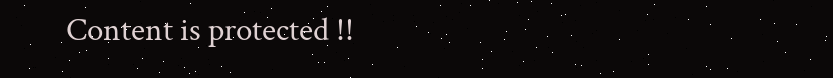Content is protected !!